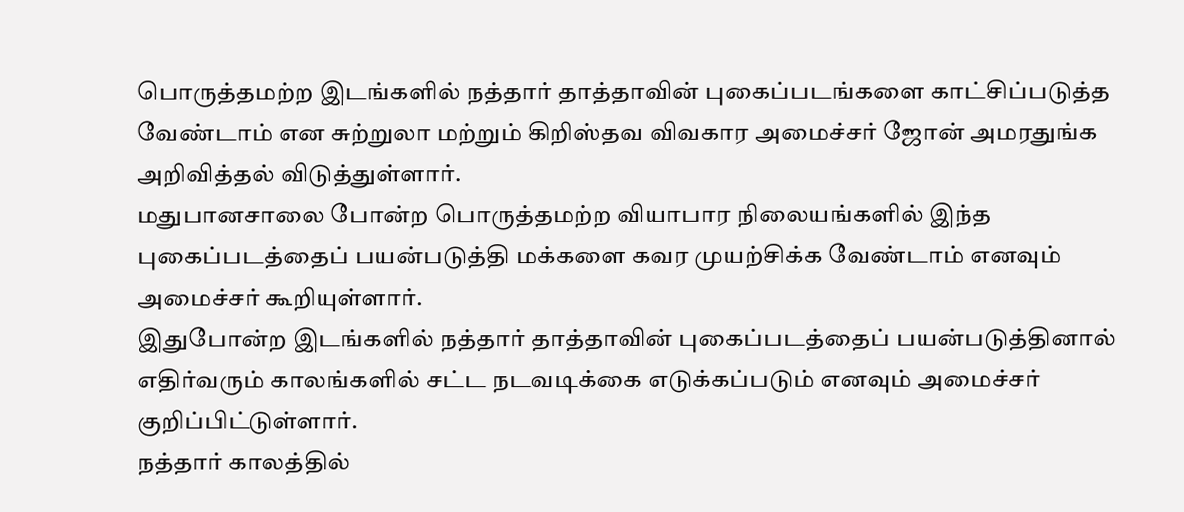பொருத்தமற்ற இடங்களில் நத்தார் தாத்தாவின் புகைப்படங்களை காட்சிப்படுத்த வேண்டாம் என சுற்றுலா மற்றும் கிறிஸ்தவ விவகார அமைச்சர் ஜோன் அமரதுங்க அறிவித்தல் விடுத்துள்ளார்.
மதுபானசாலை போன்ற பொருத்தமற்ற வியாபார நிலையங்களில் இந்த புகைப்படத்தைப் பயன்படுத்தி மக்களை கவர முயற்சிக்க வேண்டாம் எனவும் அமைச்சர் கூறியுள்ளார்.
இதுபோன்ற இடங்களில் நத்தார் தாத்தாவின் புகைப்படத்தைப் பயன்படுத்தினால் எதிர்வரும் காலங்களில் சட்ட நடவடிக்கை எடுக்கப்படும் எனவும் அமைச்சர் குறிப்பிட்டுள்ளார்.
நத்தார் காலத்தில்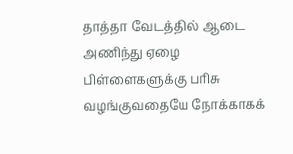தாத்தா வேடத்தில் ஆடை அணிந்து ஏழை பிள்ளைகளுக்கு பரிசு வழங்குவதையே நோக்காகக்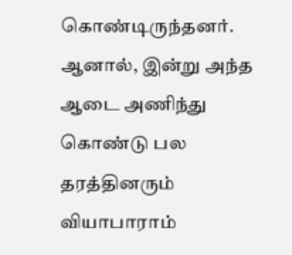கொண்டிருந்தனர். ஆனால், இன்று அந்த ஆடை அணிந்து கொண்டு பல தரத்தினரும் வியாபாராம்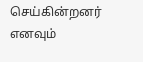செய்கின்றனர் எனவும்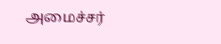அமைச்சர்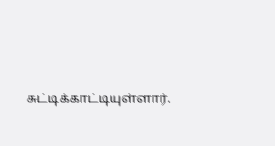சுட்டிக்காட்டியுள்ளார்.